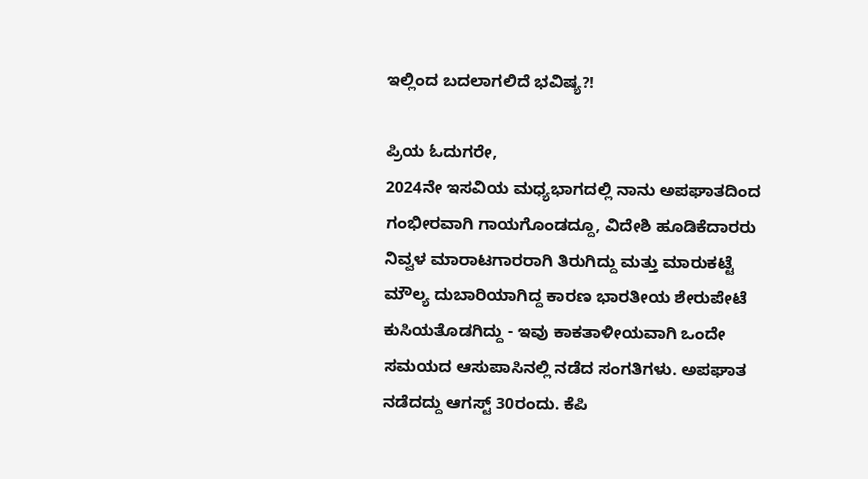ಇಲ್ಲಿಂದ ಬದಲಾಗಲಿದೆ ಭವಿಷ್ಯ?!

ಪ್ರಿಯ ಓದುಗರೇ,
2024ನೇ ಇಸವಿಯ ಮಧ್ಯಭಾಗದಲ್ಲಿ ನಾನು ಅಪಘಾತದಿಂದ ಗಂಭೀರವಾಗಿ ಗಾಯಗೊಂಡದ್ದೂ, ವಿದೇಶಿ ಹೂಡಿಕೆದಾರರು ನಿವ್ವಳ ಮಾರಾಟಗಾರರಾಗಿ ತಿರುಗಿದ್ದು ಮತ್ತು ಮಾರುಕಟ್ಟೆ ಮೌಲ್ಯ ದುಬಾರಿಯಾಗಿದ್ದ ಕಾರಣ ಭಾರತೀಯ ಶೇರುಪೇಟೆ ಕುಸಿಯತೊಡಗಿದ್ದು - ಇವು ಕಾಕತಾಳೀಯವಾಗಿ ಒಂದೇ ಸಮಯದ ಆಸುಪಾಸಿನಲ್ಲಿ ನಡೆದ ಸಂಗತಿಗಳು. ಅಪಘಾತ ನಡೆದದ್ದು ಆಗಸ್ಟ್ 30ರಂದು. ಕೆಪಿ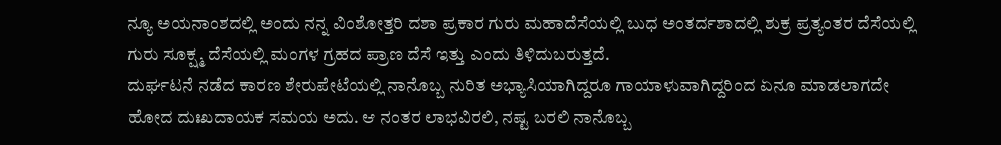ನ್ಯೂ ಅಯನಾಂಶದಲ್ಲಿ ಅಂದು ನನ್ನ ವಿಂಶೋತ್ತರಿ ದಶಾ ಪ್ರಕಾರ ಗುರು ಮಹಾದೆಸೆಯಲ್ಲಿ ಬುಧ ಅಂತರ್ದಶಾದಲ್ಲಿ ಶುಕ್ರ ಪ್ರತ್ಯಂತರ ದೆಸೆಯಲ್ಲಿ ಗುರು ಸೂಕ್ಷ್ಮ ದೆಸೆಯಲ್ಲಿ ಮಂಗಳ ಗ್ರಹದ ಪ್ರಾಣ ದೆಸೆ ಇತ್ತು ಎಂದು ತಿಳಿದುಬರುತ್ತದೆ.
ದುರ್ಘಟನೆ ನಡೆದ ಕಾರಣ ಶೇರುಪೇಟೆಯಲ್ಲಿ ನಾನೊಬ್ಬ ನುರಿತ ಅಭ್ಯಾಸಿಯಾಗಿದ್ದರೂ ಗಾಯಾಳುವಾಗಿದ್ದರಿಂದ ಏನೂ ಮಾಡಲಾಗದೇ ಹೋದ ದುಃಖದಾಯಕ ಸಮಯ ಅದು. ಆ ನಂತರ ಲಾಭವಿರಲಿ, ನಷ್ಟ ಬರಲಿ ನಾನೊಬ್ಬ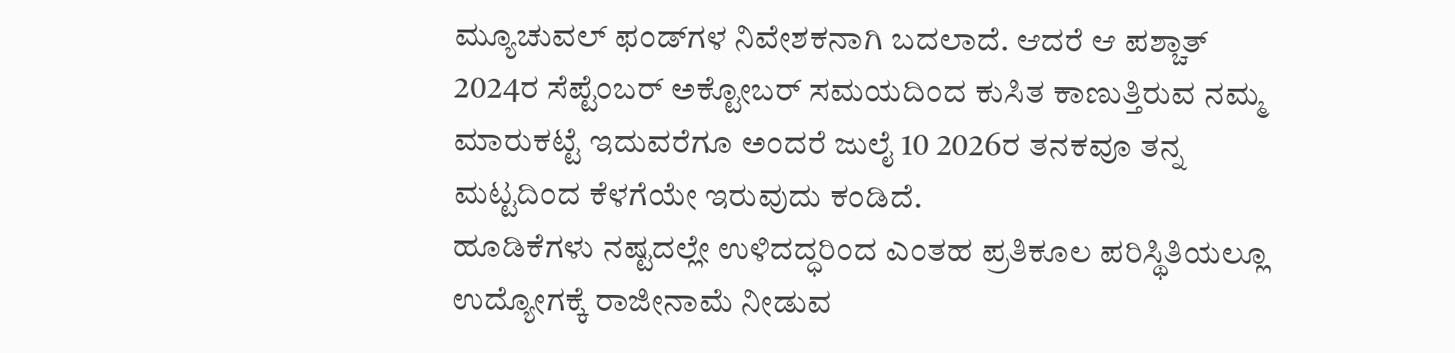ಮ್ಯೂಚುವಲ್ ಫಂಡ್‌ಗಳ ನಿವೇಶಕನಾಗಿ ಬದಲಾದೆ. ಆದರೆ ಆ ಪಶ್ಚಾತ್ 2024ರ ಸೆಪ್ಟೆಂಬರ್ ಅಕ್ಟೋಬರ್ ಸಮಯದಿಂದ ಕುಸಿತ ಕಾಣುತ್ತಿರುವ ನಮ್ಮ ಮಾರುಕಟ್ಟೆ ಇದುವರೆಗೂ ಅಂದರೆ ಜುಲೈ 10 2026ರ ತನಕವೂ ತನ್ನ ಮಟ್ಟದಿಂದ ಕೆಳಗೆಯೇ ಇರುವುದು ಕಂಡಿದೆ.
ಹೂಡಿಕೆಗಳು ನಷ್ಟದಲ್ಲೇ ಉಳಿದದ್ಧರಿಂದ ಎಂತಹ ಪ್ರತಿಕೂಲ ಪರಿಸ್ಥಿತಿಯಲ್ಲೂ ಉದ್ಯೋಗಕ್ಕೆ ರಾಜೀನಾಮೆ ನೀಡುವ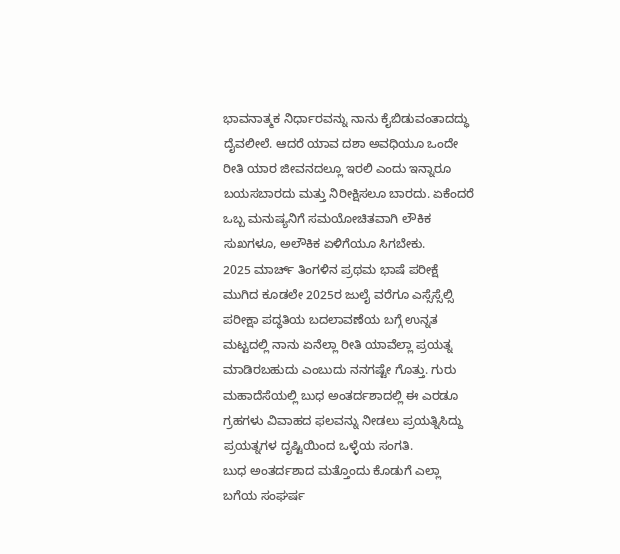ಭಾವನಾತ್ಮಕ ನಿರ್ಧಾರವನ್ನು ನಾನು ಕೈಬಿಡುವಂತಾದದ್ಧು ದೈವಲೀಲೆ. ಆದರೆ ಯಾವ ದಶಾ ಅವಧಿಯೂ ಒಂದೇ ರೀತಿ ಯಾರ ಜೀವನದಲ್ಲೂ ಇರಲಿ ಎಂದು ಇನ್ನಾರೂ ಬಯಸಬಾರದು ಮತ್ತು ನಿರೀಕ್ಷಿಸಲೂ ಬಾರದು. ಏಕೆಂದರೆ ಒಬ್ಬ ಮನುಷ್ಯನಿಗೆ ಸಮಯೋಚಿತವಾಗಿ ಲೌಕಿಕ ಸುಖಗಳೂ, ಅಲೌಕಿಕ ಏಳಿಗೆಯೂ ಸಿಗಬೇಕು.
2025 ಮಾರ್ಚ್ ತಿಂಗಳಿನ ಪ್ರಥಮ ಭಾಷೆ ಪರೀಕ್ಷೆ ಮುಗಿದ ಕೂಡಲೇ 2025ರ ಜುಲೈ ವರೆಗೂ ಎಸ್ಸೆಸ್ಸೆಲ್ಸಿ ಪರೀಕ್ಷಾ ಪದ್ಧತಿಯ ಬದಲಾವಣೆಯ ಬಗ್ಗೆ ಉನ್ನತ ಮಟ್ಟದಲ್ಲಿ ನಾನು ಏನೆಲ್ಲಾ ರೀತಿ ಯಾವೆಲ್ಲಾ ಪ್ರಯತ್ನ ಮಾಡಿರಬಹುದು ಎಂಬುದು ನನಗಷ್ಟೇ ಗೊತ್ತು. ಗುರು ಮಹಾದೆಸೆಯಲ್ಲಿ ಬುಧ ಅಂತರ್ದಶಾದಲ್ಲಿ ಈ ಎರಡೂ ಗ್ರಹಗಳು ವಿವಾಹದ ಫಲವನ್ನು ನೀಡಲು ಪ್ರಯತ್ನಿಸಿದ್ದು ಪ್ರಯತ್ನಗಳ ದೃಷ್ಟಿಯಿಂದ ಒಳ್ಳೆಯ ಸಂಗತಿ.
ಬುಧ ಅಂತರ್ದಶಾದ ಮತ್ತೊಂದು ಕೊಡುಗೆ ಎಲ್ಲಾ ಬಗೆಯ ಸಂಘರ್ಷ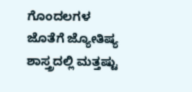ಗೊಂದಲಗಳ ಜೊತೆಗೆ ಜ್ಯೋತಿಷ್ಯ ಶಾಸ್ತ್ರದಲ್ಲಿ ಮತ್ತಷ್ಟು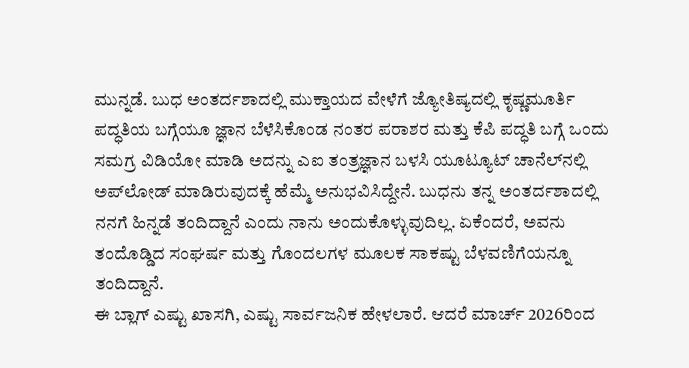ಮುನ್ನಡೆ. ಬುಧ ಅಂತರ್ದಶಾದಲ್ಲಿ ಮುಕ್ತಾಯದ ವೇಳೆಗೆ ಜ್ಯೋತಿಷ್ಯದಲ್ಲಿ ಕೃಷ್ಣಮೂರ್ತಿ ಪದ್ಧತಿಯ ಬಗ್ಗೆಯೂ ಜ್ಞಾನ ಬೆಳೆಸಿಕೊಂಡ ನಂತರ ಪರಾಶರ ಮತ್ತು ಕೆಪಿ ಪದ್ಧತಿ ಬಗ್ಗೆ ಒಂದು ಸಮಗ್ರ ವಿಡಿಯೋ ಮಾಡಿ ಅದನ್ನು ಎಐ ತಂತ್ರಜ್ಞಾನ ಬಳಸಿ ಯೂಟ್ಯೂಟ್ ಚಾನೆಲ್‌ನಲ್ಲಿ ಅಪ್‌ಲೋಡ್ ಮಾಡಿರುವುದಕ್ಕೆ ಹೆಮ್ಮೆ ಅನುಭವಿಸಿದ್ದೇನೆ. ಬುಧನು ತನ್ನ ಅಂತರ್ದಶಾದಲ್ಲಿ ನನಗೆ ಹಿನ್ನಡೆ ತಂದಿದ್ದಾನೆ ಎಂದು ನಾನು ಅಂದುಕೊಳ್ಳುವುದಿಲ್ಲ. ಏಕೆಂದರೆ, ಅವನು ತಂದೊಡ್ಡಿದ ಸಂಘರ್ಷ ಮತ್ತು ಗೊಂದಲಗಳ ಮೂಲಕ ಸಾಕಷ್ಟು ಬೆಳವಣಿಗೆಯನ್ನೂ ತಂದಿದ್ದಾನೆ.
ಈ ಬ್ಲಾಗ್ ಎಷ್ಟು ಖಾಸಗಿ, ಎಷ್ಟು ಸಾರ್ವಜನಿಕ ಹೇಳಲಾರೆ. ಆದರೆ ಮಾರ್ಚ್ 2026ರಿಂದ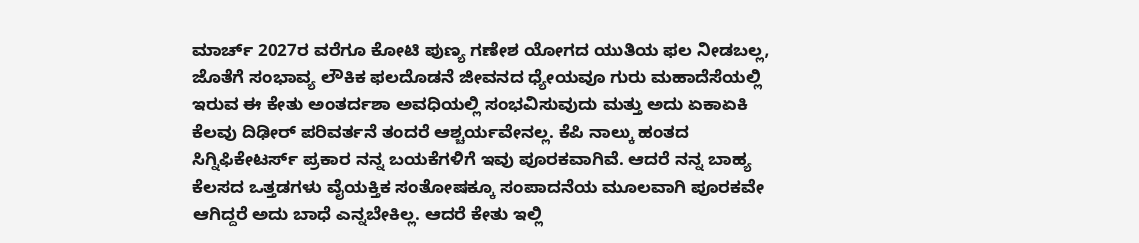ಮಾರ್ಚ್ 2027ರ ವರೆಗೂ ಕೋಟಿ ಪುಣ್ಯ ಗಣೇಶ ಯೋಗದ ಯುತಿಯ ಫಲ ನೀಡಬಲ್ಲ, ಜೊತೆಗೆ ಸಂಭಾವ್ಯ ಲೌಕಿಕ ಫಲದೊಡನೆ ಜೀವನದ ಧ್ಯೇಯವೂ ಗುರು ಮಹಾದೆಸೆಯಲ್ಲಿ ಇರುವ ಈ ಕೇತು ಅಂತರ್ದಶಾ ಅವಧಿಯಲ್ಲಿ ಸಂಭವಿಸುವುದು ಮತ್ತು ಅದು ಏಕಾಏಕಿ ಕೆಲವು ದಿಢೀರ್ ಪರಿವರ್ತನೆ ತಂದರೆ ಆಶ್ಚರ್ಯವೇನಲ್ಲ. ಕೆಪಿ ನಾಲ್ಕು ಹಂತದ ಸಿಗ್ನಿಫಿಕೇಟರ್ಸ್ ಪ್ರಕಾರ ನನ್ನ ಬಯಕೆಗಳಿಗೆ ಇವು ಪೂರಕವಾಗಿವೆ. ಆದರೆ ನನ್ನ ಬಾಹ್ಯ ಕೆಲಸದ ಒತ್ತಡಗಳು ವೈಯಕ್ತಿಕ ಸಂತೋಷಕ್ಕೂ ಸಂಪಾದನೆಯ ಮೂಲವಾಗಿ ಪೂರಕವೇ ಆಗಿದ್ದರೆ ಅದು ಬಾಧೆ ಎನ್ನಬೇಕಿಲ್ಲ. ಆದರೆ ಕೇತು ಇಲ್ಲಿ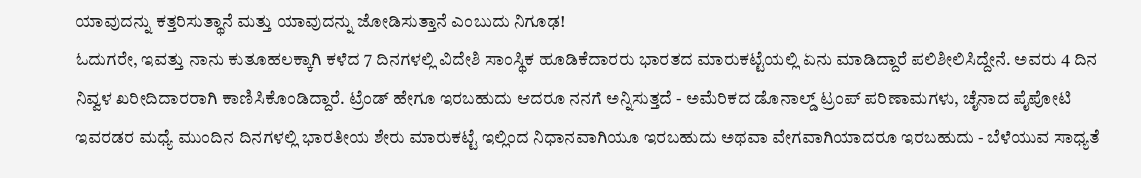ಯಾವುದನ್ನು ಕತ್ತರಿಸುತ್ಥಾನೆ ಮತ್ತು ಯಾವುದನ್ನು ಜೋಡಿಸುತ್ತಾನೆ ಎಂಬುದು ನಿಗೂಢ!
ಓದುಗರೇ, ಇವತ್ತು ನಾನು ಕುತೂಹಲಕ್ಕಾಗಿ ಕಳೆದ 7 ದಿನಗಳಲ್ಲಿ ವಿದೇಶಿ ಸಾಂಸ್ಥಿಕ ಹೂಡಿಕೆದಾರರು ಭಾರತದ ಮಾರುಕಟ್ಟೆಯಲ್ಲಿ ಏನು ಮಾಡಿದ್ದಾರೆ ಪಲಿಶೀಲಿಸಿದ್ದೇನೆ. ಅವರು 4 ದಿನ ನಿವ್ವಳ ಖರೀದಿದಾರರಾಗಿ ಕಾಣಿಸಿಕೊಂಡಿದ್ದಾರೆ. ಟ್ರೆಂಡ್ ಹೇಗೂ ಇರಬಹುದು ಆದರೂ ನನಗೆ ಅನ್ನಿಸುತ್ತದೆ - ಅಮೆರಿಕದ ಡೊನಾಲ್ಡ್ ಟ್ರಂಪ್ ಪರಿಣಾಮಗಳು, ಚೈನಾದ ಪೈಪೋಟಿ ಇವರಡರ ಮಧ್ಯೆ ಮುಂದಿನ ದಿನಗಳಲ್ಲಿ ಭಾರತೀಯ ಶೇರು ಮಾರುಕಟ್ಟೆ ಇಲ್ಲಿಂದ ನಿಧಾನವಾಗಿಯೂ ಇರಬಹುದು ಅಥವಾ ವೇಗವಾಗಿಯಾದರೂ ಇರಬಹುದು - ಬೆಳೆಯುವ ಸಾಧ್ಯತೆ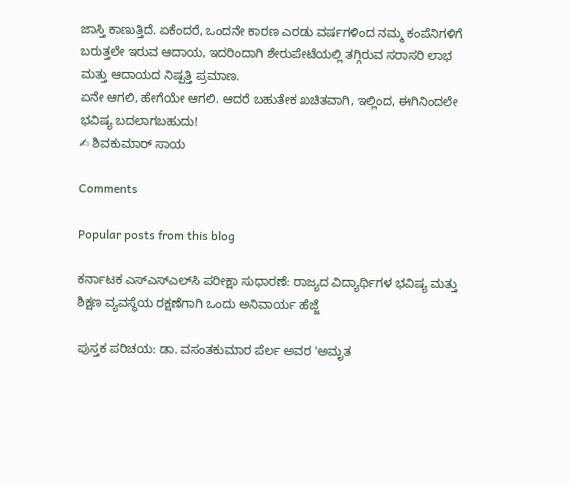ಜಾಸ್ತಿ ಕಾಣುತ್ತಿದೆ. ಏಕೆಂದರೆ, ಒಂದನೇ ಕಾರಣ ಎರಡು ವರ್ಷಗಳಿಂದ ನಮ್ಮ ಕಂಪೆನಿಗಳಿಗೆ ಬರುತ್ತಲೇ ಇರುವ ಆದಾಯ, ಇದರಿಂದಾಗಿ ಶೇರುಪೇಟೆಯಲ್ಲಿ ತಗ್ಗಿರುವ ಸರಾಸರಿ ಲಾಭ ಮತ್ತು ಆದಾಯದ ನಿಷ್ಪತ್ತಿ ಪ್ರಮಾಣ.
ಏನೇ ಆಗಲಿ, ಹೇಗೆಯೇ ಆಗಲಿ. ಆದರೆ ಬಹುತೇಕ ಖಚಿತವಾಗಿ, ಇಲ್ಲಿಂದ, ಈಗಿನಿಂದಲೇ ಭವಿಷ್ಯ ಬದಲಾಗಬಹುದು!
✍ ಶಿವಕುಮಾರ್ ಸಾಯ

Comments

Popular posts from this blog

ಕರ್ನಾಟಕ ಎಸ್‌ಎಸ್‌ಎಲ್‌ಸಿ ಪರೀಕ್ಷಾ ಸುಧಾರಣೆ: ರಾಜ್ಯದ ವಿದ್ಯಾರ್ಥಿಗಳ ಭವಿಷ್ಯ ಮತ್ತು ಶಿಕ್ಷಣ ವ್ಯವಸ್ಥೆಯ ರಕ್ಷಣೆಗಾಗಿ ಒಂದು ಅನಿವಾರ್ಯ ಹೆಜ್ಜೆ

ಪುಸ್ತಕ ಪರಿಚಯ: ಡಾ. ವಸಂತಕುಮಾರ ಪೆರ್ಲ ಅವರ 'ಅಮೃತ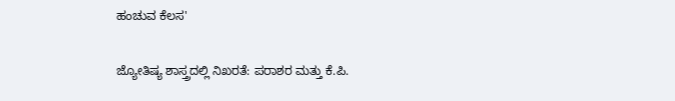ಹಂಚುವ ಕೆಲಸ'

ಜ್ಯೋತಿಷ್ಯ ಶಾಸ್ತ್ರದಲ್ಲಿ ನಿಖರತೆ: ಪರಾಶರ ಮತ್ತು ಕೆ.ಪಿ.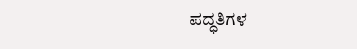ಪದ್ಧತಿಗಳ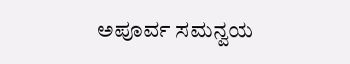ಅಪೂರ್ವ ಸಮನ್ವಯ